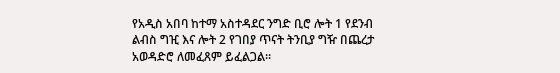የአዲስ አበባ ከተማ አስተዳደር ንግድ ቢሮ ሎት 1 የደንብ ልብስ ግዢ እና ሎት 2 የገበያ ጥናት ትንቢያ ግዥ በጨረታ አወዳድሮ ለመፈጸም ይፈልጋል።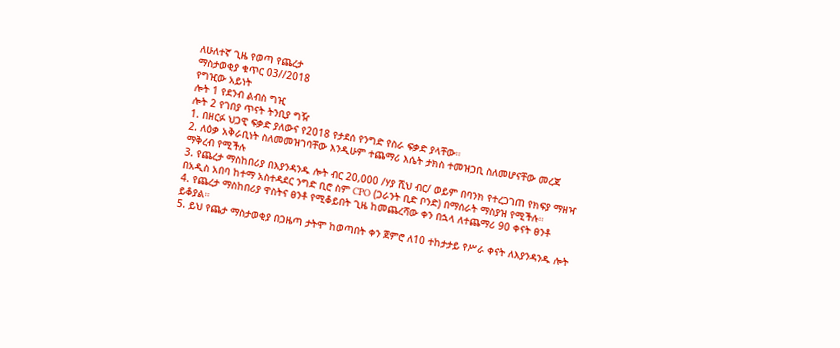ለሁለተኛ ጊዜ የወጣ የጨረታ
ማስታወቂያ ቁጥር 03//2018
የግዢው አይነት
ሎት 1 የደንብ ልብስ ግዢ
ሎት 2 የገበያ ጥናት ትንቢያ ግዥ
1. በዘርፉ ህጋዊ ፍቃድ ያለውና የ2018 የታደሰ የንግድ የስራ ፍቃድ ያላቸው።
2. ለዕቃ አቅራቢነት ስለመመዝገባቸው እንዲሁም ተጨማሪ እሴት ታክስ ተመዝጋቢ ስለመሆናቸው መረጃ ማቅረብ የሚችሉ
3. የጨረታ ማስከበሪያ በእያንዳንዱ ሎት ብር 20,000 /ሃያ ሺህ ብር/ ወይም በባንክ የተረጋገጠ የክፍያ ማዘዣ በአዲስ አበባ ከተማ አስተዳደር ንግድ ቢሮ ስም CPO (ጋራንት ቢድ ቦንድ) በማሰራት ማስያዝ የሚችሉ።
4. የጨረታ ማስከበሪያ ዋስትና ፀንቶ የሚቆይበት ጊዜ ከመጨረሻው ቀን በኋላ ለተጨማሪ 90 ቀናት ፀንቶ ይቆያል።
5. ይህ የጨታ ማስታወቂያ በጋዜጣ ታትሞ ከወጣበት ቀን ጀምሮ ለ10 ተከታታይ የሥራ ቀናት ለእያንዳንዱ ሎት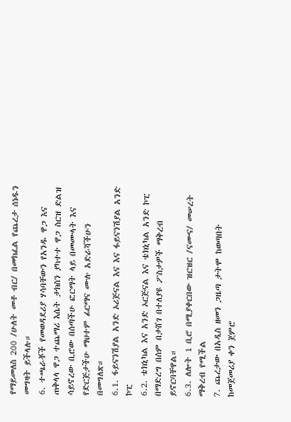የማይመለስ 200 /ሁለት መቶ ብር/ በመክፈል የጨረታ ሰነዱን መግዛት ይችላሉ።
6. ተጫራቾች የመወዳደሪያ ሃሳባቸውን የአንዱ ዋጋ እና ጠቅላላ ዋጋ ተጨማሪ እሴት ታክስን ያካተተ ዋጋ ስርዝ ድልዝ ሳይኖረው ቢሮው በሰጣችሁ ፎርማት ላይ በመሙላት እና የድርጅታችሁ ማህተም ፊርማና ሙሉ አድራሻችሁን በመግለጽ።
6.1. ፋይናንሽያል አንድ ኦሪጅናል እና እና ፋይናንሽያል አንድ ኮፒ
6.2. ቴክኒካል እና አንድ ኦርጅናል እና ቴክኒካል አንድ ኮፒ በማድረግ በሰም በታሸገ በተለያዩ ፖስታዎች ማቅረብ ይኖርባቸዋል።
6.3. ለሎት 1 ቢሮ በሚያቀርበው ዝርዝር /ናሙና/ መሠረት ማቅረብ የሚችል
7. ጨረታው በአዲስ ዘመን ጋዜጣ ታትሞ ከወጣበት ከመጀመሪያ ቀን ጀምሮ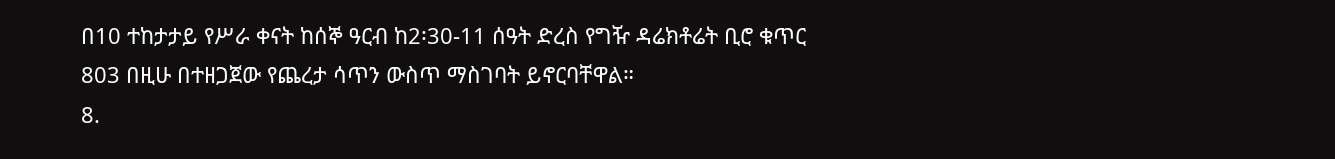በ10 ተከታታይ የሥራ ቀናት ከሰኞ ዓርብ ከ2፡30-11 ሰዓት ድረስ የግዥ ዳሬክቶሬት ቢሮ ቁጥር 803 በዚሁ በተዘጋጀው የጨረታ ሳጥን ውስጥ ማስገባት ይኖርባቸዋል።
8.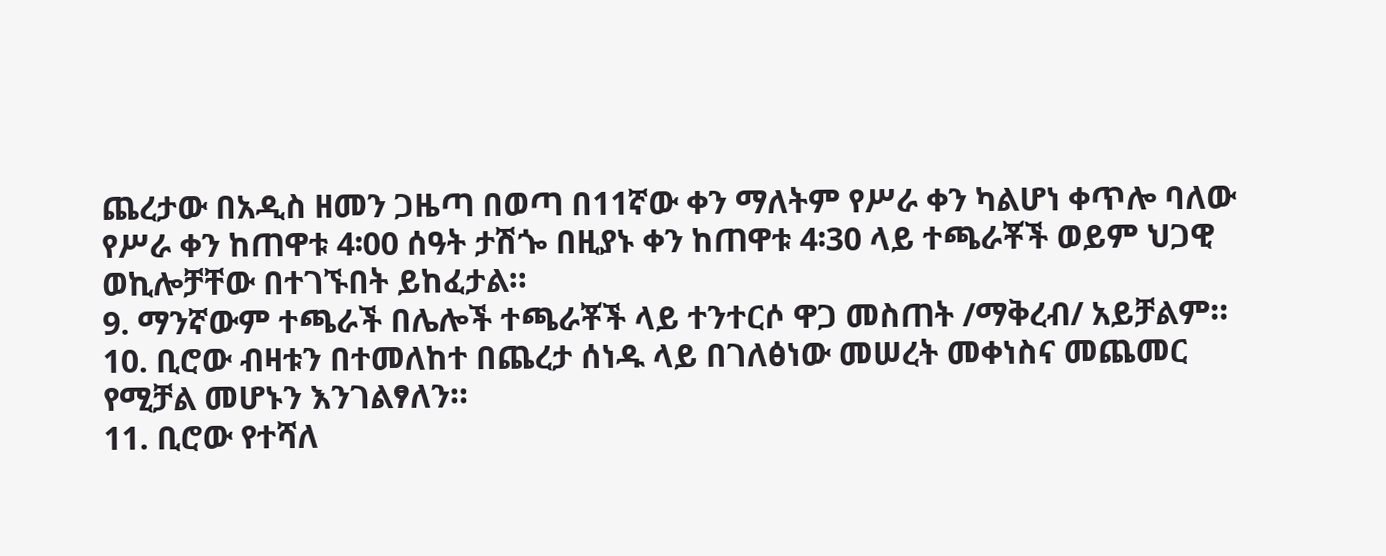ጨረታው በአዲስ ዘመን ጋዜጣ በወጣ በ11ኛው ቀን ማለትም የሥራ ቀን ካልሆነ ቀጥሎ ባለው የሥራ ቀን ከጠዋቱ 4፡00 ሰዓት ታሽጐ በዚያኑ ቀን ከጠዋቱ 4፡30 ላይ ተጫራቾች ወይም ህጋዊ ወኪሎቻቸው በተገኙበት ይከፈታል።
9. ማንኛውም ተጫራች በሌሎች ተጫራቾች ላይ ተንተርሶ ዋጋ መስጠት /ማቅረብ/ አይቻልም።
10. ቢሮው ብዛቱን በተመለከተ በጨረታ ሰነዱ ላይ በገለፅነው መሠረት መቀነስና መጨመር የሚቻል መሆኑን እንገልፃለን።
11. ቢሮው የተሻለ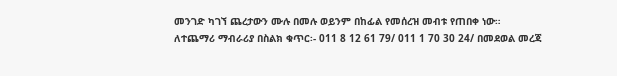መንገድ ካገኘ ጨረታውን ሙሉ በመሉ ወይንም በከፊል የመሰረዝ መብቱ የጠበቀ ነው።
ለተጨማሪ ማብራሪያ በስልክ ቁጥር፡- 011 8 12 61 79/ 011 1 70 30 24/ በመደወል መረጃ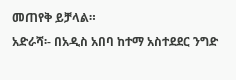መጠየቅ ይቻላል።
አድራሻ፡- በአዲስ አበባ ከተማ አስተደደር ንግድ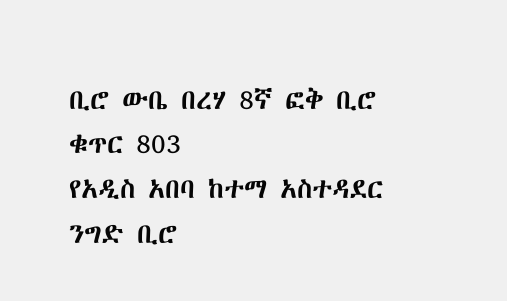ቢሮ ውቤ በረሃ 8ኛ ፎቅ ቢሮ ቁጥር 803
የአዲስ አበባ ከተማ አስተዳደር ንግድ ቢሮ